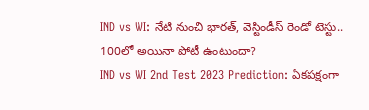IND vs WI: నేటి నుంచి భారత్, వెస్టిండీస్ రెండో టెస్టు.. 100లో అయినా పోటీ ఉంటుందా?
IND vs WI 2nd Test 2023 Prediction: ఏకపక్షంగా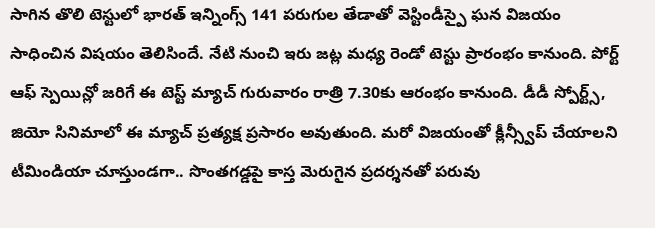సాగిన తొలి టెస్టులో భారత్ ఇన్నింగ్స్ 141 పరుగుల తేడాతో వెస్టిండీస్పై ఘన విజయం సాధించిన విషయం తెలిసిందే. నేటి నుంచి ఇరు జట్ల మధ్య రెండో టెస్టు ప్రారంభం కానుంది. పోర్ట్ ఆఫ్ స్పెయిన్లో జరిగే ఈ టెస్ట్ మ్యాచ్ గురువారం రాత్రి 7.30కు ఆరంభం కానుంది. డీడీ స్పోర్ట్స్, జియో సినిమాలో ఈ మ్యాచ్ ప్రత్యక్ష ప్రసారం అవుతుంది. మరో విజయంతో క్లీన్స్వీప్ చేయాలని టీమిండియా చూస్తుండగా.. సొంతగడ్డపై కాస్త మెరుగైన ప్రదర్శనతో పరువు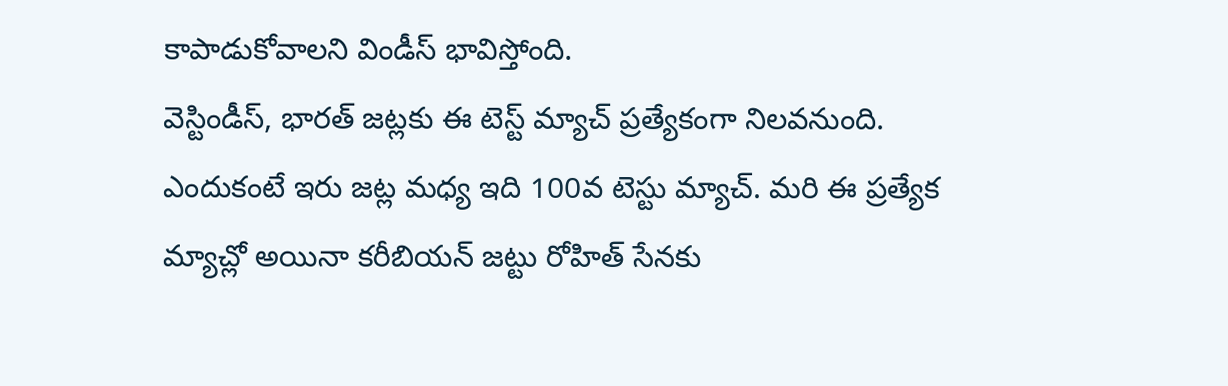కాపాడుకోవాలని విండీస్ భావిస్తోంది.
వెస్టిండీస్, భారత్ జట్లకు ఈ టెస్ట్ మ్యాచ్ ప్రత్యేకంగా నిలవనుంది. ఎందుకంటే ఇరు జట్ల మధ్య ఇది 100వ టెస్టు మ్యాచ్. మరి ఈ ప్రత్యేక మ్యాచ్లో అయినా కరీబియన్ జట్టు రోహిత్ సేనకు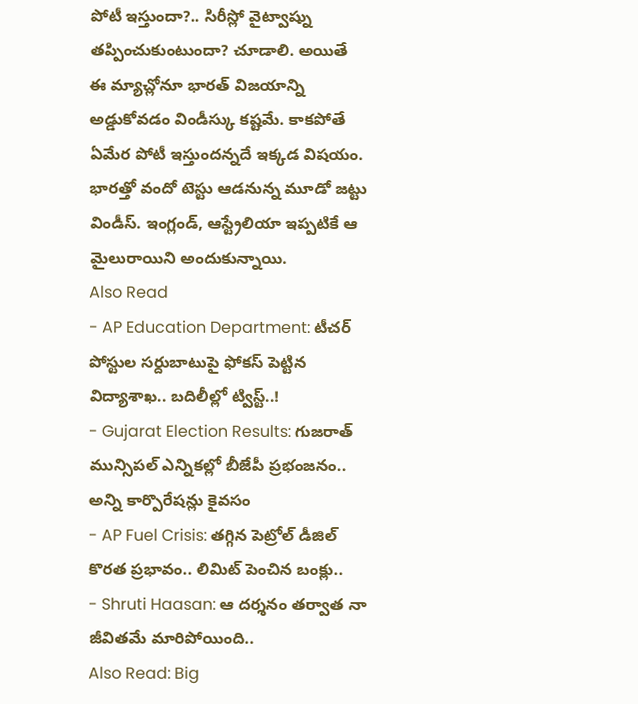పోటీ ఇస్తుందా?.. సిరీస్లో వైట్వాష్ను తప్పించుకుంటుందా? చూడాలి. అయితే ఈ మ్యాచ్లోనూ భారత్ విజయాన్ని అడ్డుకోవడం విండీస్కు కష్టమే. కాకపోతే ఏమేర పోటీ ఇస్తుందన్నదే ఇక్కడ విషయం. భారత్తో వందో టెస్టు ఆడనున్న మూడో జట్టు విండీస్. ఇంగ్లండ్, ఆస్ట్రేలియా ఇప్పటికే ఆ మైలురాయిని అందుకున్నాయి.
Also Read
- AP Education Department: టీచర్ పోస్టుల సర్దుబాటుపై ఫోకస్ పెట్టిన విద్యాశాఖ.. బదిలీల్లో ట్విస్ట్..!
- Gujarat Election Results: గుజరాత్ మున్సిపల్ ఎన్నికల్లో బీజేపీ ప్రభంజనం.. అన్ని కార్పొరేషన్లు కైవసం
- AP Fuel Crisis: తగ్గిన పెట్రోల్ డీజిల్ కొరత ప్రభావం.. లిమిట్ పెంచిన బంక్లు..
- Shruti Haasan: ఆ దర్శనం తర్వాత నా జీవితమే మారిపోయింది..
Also Read: Big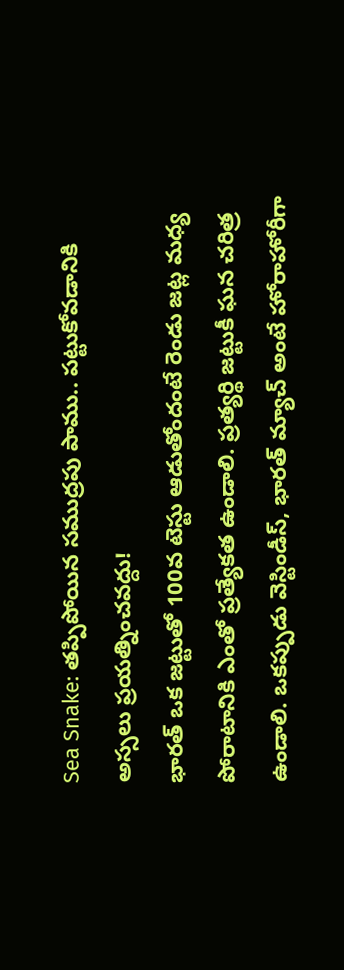Sea Snake: తప్పిపోయిన సముద్రపు పాము.. పట్టుకోవడానికి అస్సలు ప్రయత్నించవద్దు!
భారత్ ఒక జట్టుతో 100వ టెస్టు ఆడుతోందంటే రెండు జట్ల మధ్య పోరాటానికి ఎంతో ప్రత్యేకత ఉండాలి. ప్రత్యర్థి జట్టుకీ ఘన చరిత్ర ఉండాలి. ఒకప్పుడు వెస్టిండీస్, భారత్ మ్యాచ్ అంటే హోరాహోరీగా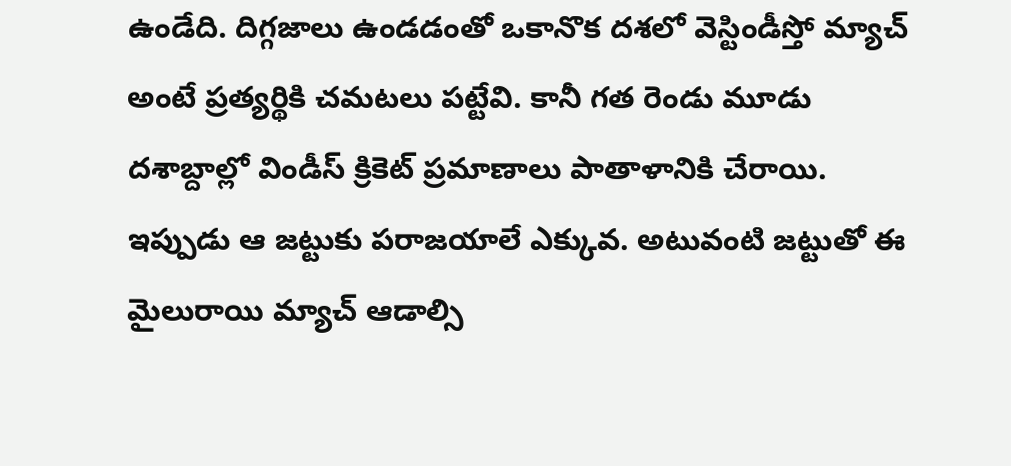ఉండేది. దిగ్గజాలు ఉండడంతో ఒకానొక దశలో వెస్టిండీస్తో మ్యాచ్ అంటే ప్రత్యర్థికి చమటలు పట్టేవి. కానీ గత రెండు మూడు దశాబ్దాల్లో విండీస్ క్రికెట్ ప్రమాణాలు పాతాళానికి చేరాయి. ఇప్పుడు ఆ జట్టుకు పరాజయాలే ఎక్కువ. అటువంటి జట్టుతో ఈ మైలురాయి మ్యాచ్ ఆడాల్సి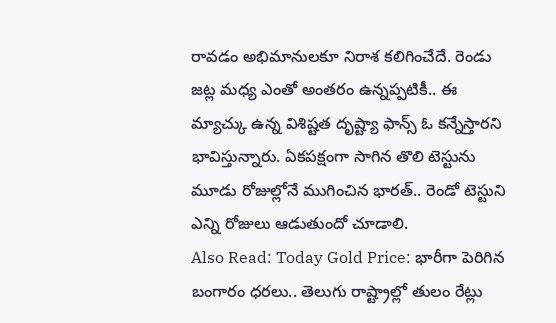రావడం అభిమానులకూ నిరాశ కలిగించేదే. రెండు జట్ల మధ్య ఎంతో అంతరం ఉన్నప్పటికీ.. ఈ మ్యాచ్కు ఉన్న విశిష్టత దృష్ట్యా ఫాన్స్ ఓ కన్నేస్తారని భావిస్తున్నారు. ఏకపక్షంగా సాగిన తొలి టెస్టును మూడు రోజుల్లోనే ముగించిన భారత్.. రెండో టెస్టుని ఎన్ని రోజులు ఆడుతుందో చూడాలి.
Also Read: Today Gold Price: భారీగా పెరిగిన బంగారం ధరలు.. తెలుగు రాష్ట్రాల్లో తులం రేట్లు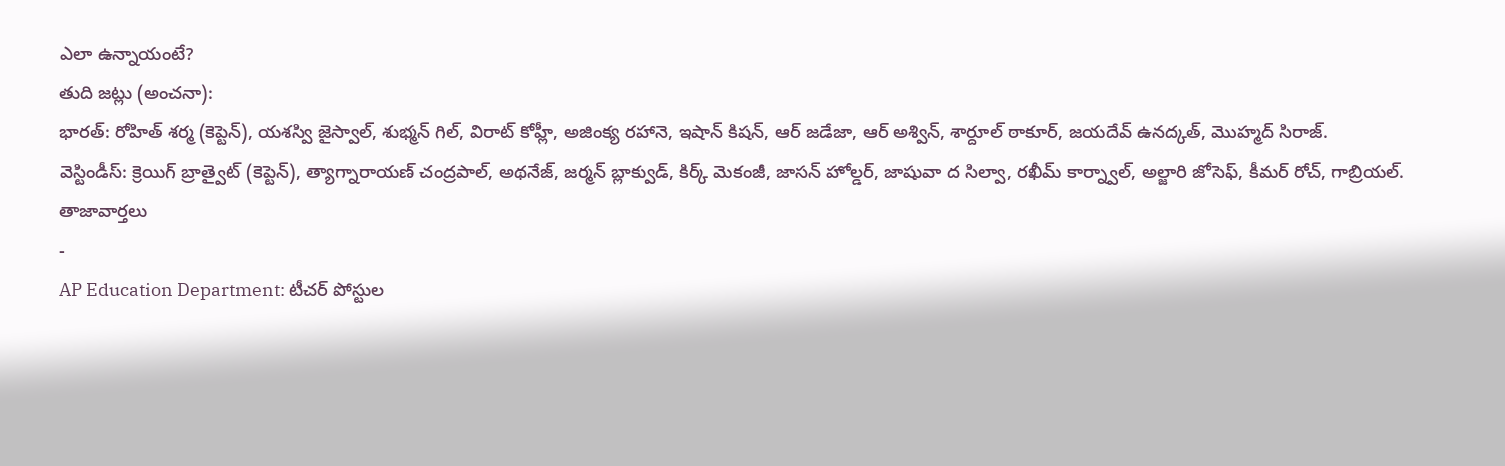ఎలా ఉన్నాయంటే?
తుది జట్లు (అంచనా):
భారత్: రోహిత్ శర్మ (కెప్టెన్), యశస్వి జైస్వాల్, శుభ్మన్ గిల్, విరాట్ కోహ్లీ, అజింక్య రహానె, ఇషాన్ కిషన్, ఆర్ జడేజా, ఆర్ అశ్విన్, శార్దూల్ ఠాకూర్, జయదేవ్ ఉనద్కత్, మొహ్మద్ సిరాజ్.
వెస్టిండీస్: క్రెయిగ్ బ్రాత్వైట్ (కెప్టెన్), త్యాగ్నారాయణ్ చంద్రపాల్, అథనేజ్, జర్మన్ బ్లాక్వుడ్, కిర్క్ మెకంజీ, జాసన్ హోల్డర్, జాషువా ద సిల్వా, రఖీమ్ కార్న్వాల్, అల్జారి జోసెఫ్, కీమర్ రోచ్, గాబ్రియల్.
తాజావార్తలు
-
AP Education Department: టీచర్ పోస్టుల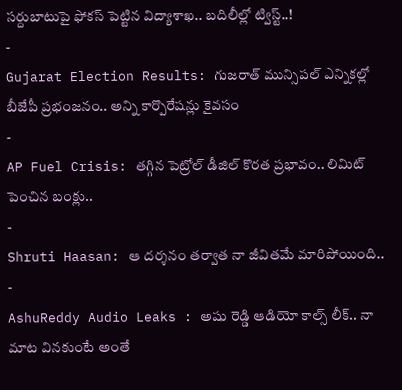సర్దుబాటుపై ఫోకస్ పెట్టిన విద్యాశాఖ.. బదిలీల్లో ట్విస్ట్..!
-
Gujarat Election Results: గుజరాత్ మున్సిపల్ ఎన్నికల్లో బీజేపీ ప్రభంజనం.. అన్ని కార్పొరేషన్లు కైవసం
-
AP Fuel Crisis: తగ్గిన పెట్రోల్ డీజిల్ కొరత ప్రభావం.. లిమిట్ పెంచిన బంక్లు..
-
Shruti Haasan: ఆ దర్శనం తర్వాత నా జీవితమే మారిపోయింది..
-
AshuReddy Audio Leaks : అషు రెడ్డి ఆడియో కాల్స్ లీక్.. నా మాట వినకుంటే అంతే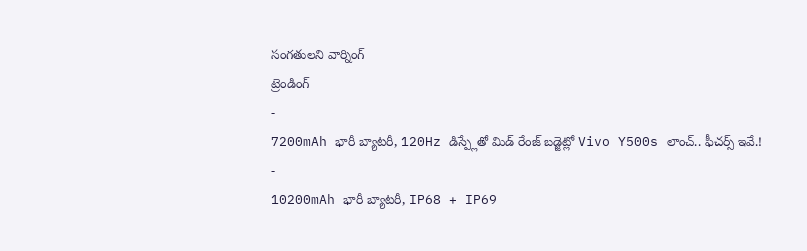సంగతులని వార్నింగ్
ట్రెండింగ్
-
7200mAh భారీ బ్యాటరీ, 120Hz డిస్ప్లేతో మిడ్ రేంజ్ బడ్జెట్లో Vivo Y500s లాంచ్.. ఫీచర్స్ ఇవే.!
-
10200mAh భారీ బ్యాటరీ, IP68 + IP69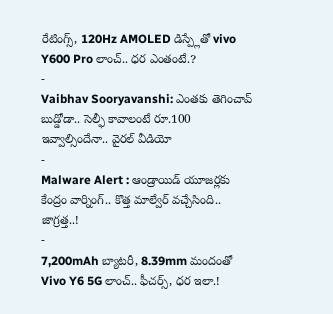రేటింగ్స్, 120Hz AMOLED డిస్ప్లేతో vivo Y600 Pro లాంచ్.. ధర ఎంతంటే.?
-
Vaibhav Sooryavanshi: ఎంతకు తెగించావ్ బుడ్డోడా.. సెల్ఫీ కావాలంటే రూ.100 ఇవ్వాల్సిందేనా.. వైరల్ వీడియో
-
Malware Alert : ఆండ్రాయిడ్ యూజర్లకు కేంద్రం వార్నింగ్.. కొత్త మాల్వేర్ వచ్చేసింది.. జాగ్రత్త..!
-
7,200mAh బ్యాటరీ, 8.39mm మందంతో Vivo Y6 5G లాంచ్.. ఫీచర్స్, ధర ఇలా.!